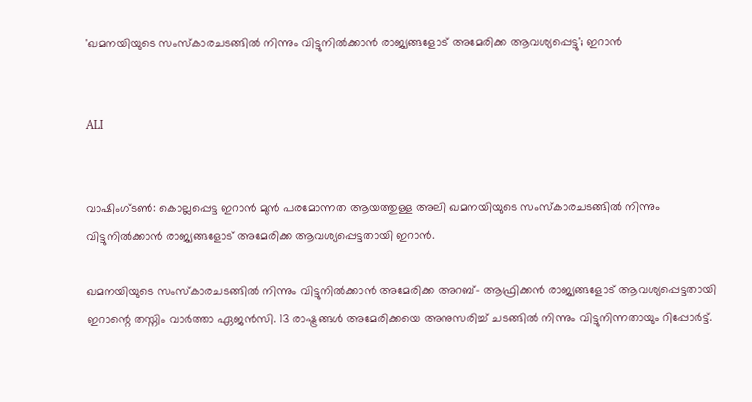'ഖമനയിയുടെ സംസ്‌കാരചടങ്ങില്‍ നിന്നും വിട്ടുനില്‍ക്കാന്‍ രാജ്യങ്ങളോട് അമേരിക്ക ആവശ്യപ്പെട്ടു'; ഇറാന്‍


ALI


വാഷിംഗ്ടണ്‍: കൊല്ലപ്പെട്ട ഇറാന്‍ മുന്‍ പരമോന്നത ആയത്തുള്ള അലി ഖമനയിയുടെ സംസ്‌കാരചടങ്ങില്‍ നിന്നും വിട്ടുനില്‍ക്കാന്‍ രാജ്യങ്ങളോട് അമേരിക്ക ആവശ്യപ്പെട്ടതായി ഇറാന്‍.

ഖമനയിയുടെ സംസ്‌കാരചടങ്ങില്‍ നിന്നും വിട്ടുനില്‍ക്കാന്‍ അമേരിക്ക അറബ്- ആഫ്രിക്കന്‍ രാജ്യങ്ങളോട് ആവശ്യപ്പെട്ടതായി ഇറാന്റെ തസ്നിം വാര്‍ത്താ ഏജന്‍സി. 13 രാഷ്ട്രങ്ങള്‍ അമേരിക്കയെ അനുസരിച്ച് ചടങ്ങില്‍ നിന്നും വിട്ടുനിന്നതായും റിപ്പോര്‍ട്ട്.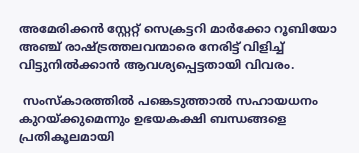അമേരിക്കന്‍ സ്റ്റേറ്റ് സെക്രട്ടറി മാര്‍ക്കോ റൂബിയോ അഞ്ച് രാഷ്ട്രത്തലവന്മാരെ നേരിട്ട് വിളിച്ച് വിട്ടുനില്‍ക്കാന്‍ ആവശ്യപ്പെട്ടതായി വിവരം.

 സംസ്‌കാരത്തില്‍ പങ്കെടുത്താല്‍ സഹായധനം കുറയ്ക്കുമെന്നും ഉഭയകക്ഷി ബന്ധങ്ങളെ പ്രതികൂലമായി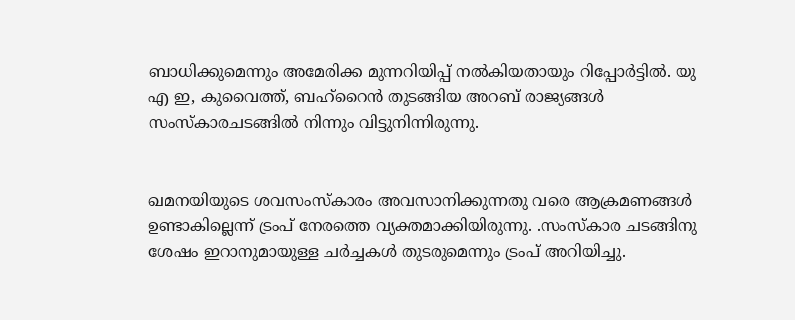ബാധിക്കുമെന്നും അമേരിക്ക മുന്നറിയിപ്പ് നല്‍കിയതായും റിപ്പോര്‍ട്ടില്‍. യു എ ഇ, കുവൈത്ത്, ബഹ്റൈന്‍ തുടങ്ങിയ അറബ് രാജ്യങ്ങള്‍ സംസ്‌കാരചടങ്ങില്‍ നിന്നും വിട്ടുനിന്നിരുന്നു.


ഖമനയിയുടെ ശവസംസ്‌കാരം അവസാനിക്കുന്നതു വരെ ആക്രമണങ്ങള്‍ ഉണ്ടാകില്ലെന്ന് ട്രംപ് നേരത്തെ വ്യക്തമാക്കിയിരുന്നു. .സംസ്‌കാര ചടങ്ങിനു ശേഷം ഇറാനുമായുള്ള ചര്‍ച്ചകള്‍ തുടരുമെന്നും ട്രംപ് അറിയിച്ചു.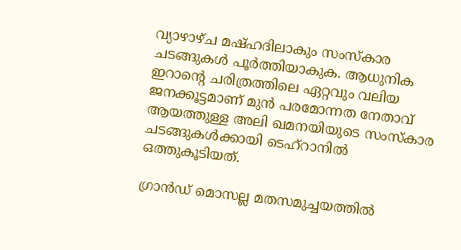വ്യാഴാഴ്ച മഷ്ഹദിലാകും സംസ്‌കാര ചടങ്ങുകള്‍ പൂര്‍ത്തിയാകുക. ആധുനിക ഇറാന്റെ ചരിത്രത്തിലെ ഏറ്റവും വലിയ ജനക്കൂട്ടമാണ് മുന്‍ പരമോന്നത നേതാവ് ആയത്തുള്ള അലി ഖമനയിയുടെ സംസ്‌കാര ചടങ്ങുകള്‍ക്കായി ടെഹ്‌റാനില്‍ ഒത്തുകൂടിയത്.

ഗ്രാന്‍ഡ് മൊസല്ല മതസമുച്ചയത്തില്‍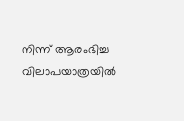നിന്ന് ആരംഭിച്ച വിലാപയാത്രയില്‍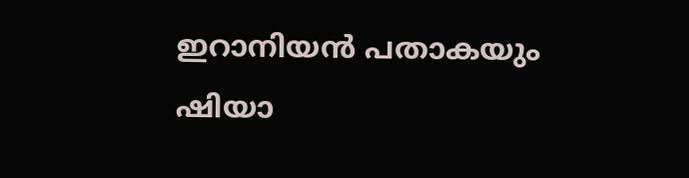ഇറാനിയന്‍ പതാകയും ഷിയാ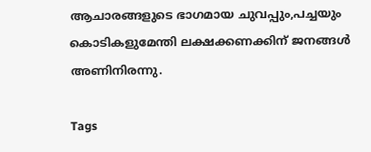ആചാരങ്ങളുടെ ഭാഗമായ ചുവപ്പും,പച്ചയും കൊടികളുമേന്തി ലക്ഷക്കണക്കിന് ജനങ്ങള്‍ അണിനിരന്നു.

Tags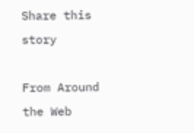Share this story

From Around the Web